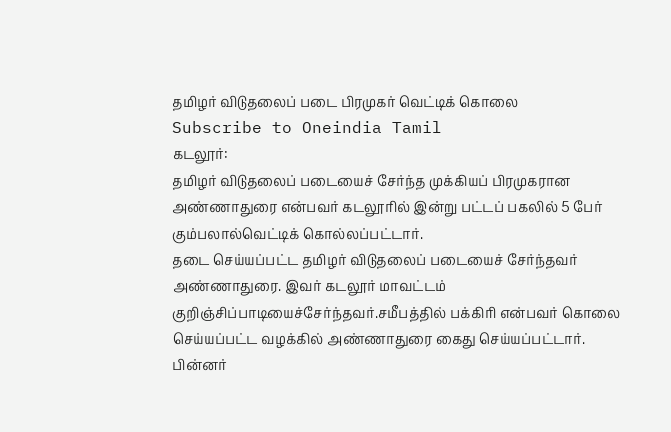தமிழர் விடுதலைப் படை பிரமுகர் வெட்டிக் கொலை
Subscribe to Oneindia Tamil
கடலூர்:
தமிழர் விடுதலைப் படையைச் சேர்ந்த முக்கியப் பிரமுகரான அண்ணாதுரை என்பவர் கடலூரில் இன்று பட்டப் பகலில் 5 பேர் கும்பலால்வெட்டிக் கொல்லப்பட்டார்.
தடை செய்யப்பட்ட தமிழர் விடுதலைப் படையைச் சேர்ந்தவர் அண்ணாதுரை. இவர் கடலூர் மாவட்டம் குறிஞ்சிப்பாடியைச்சேர்ந்தவர்.சமீபத்தில் பக்கிரி என்பவர் கொலை செய்யப்பட்ட வழக்கில் அண்ணாதுரை கைது செய்யப்பட்டார். பின்னர்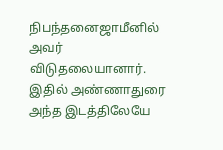நிபந்தனைஜாமீனில் அவர் விடுதலையானார்.
இதில் அண்ணாதுரை அந்த இடத்திலேயே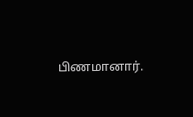பிணமானார்.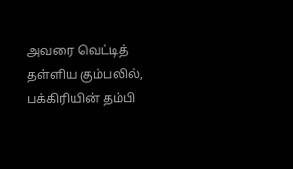அவரை வெட்டித் தள்ளிய கும்பலில், பக்கிரியின் தம்பி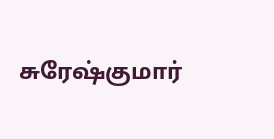சுரேஷ்குமார்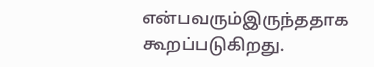என்பவரும்இருந்ததாக கூறப்படுகிறது.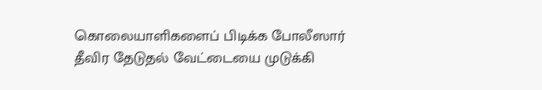கொலையாளிகளைப் பிடிக்க போலீஸார் தீவிர தேடுதல் வேட்டையை முடுக்கி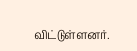விட்டுள்ளனர்.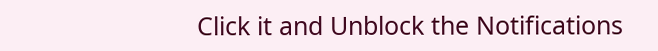Click it and Unblock the Notifications